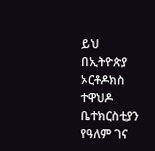ይህ በኢትዮጵያ ኦርቶዶክስ ተዋህዶ ቤተክርስቲያን የዓለም ገና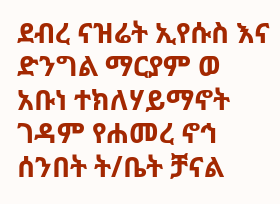ደብረ ናዝሬት ኢየሱስ እና ድንግል ማርያም ወ አቡነ ተክለሃይማኖት ገዳም የሐመረ ኖኅ ሰንበት ት/ቤት ቻናል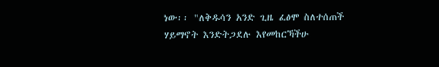ነው፡፡ "ለቅዱሳን አንድ ጊዜ ፈፅሞ ስለተሰጠች ሃይማኖት እንድትጋደሉ እየመከርኻችሁ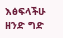እፅፍላችሁ ዘንድ ግድ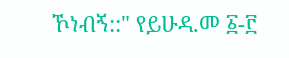ኾነብኝ::" የይሁዳ.መ ፩-፫